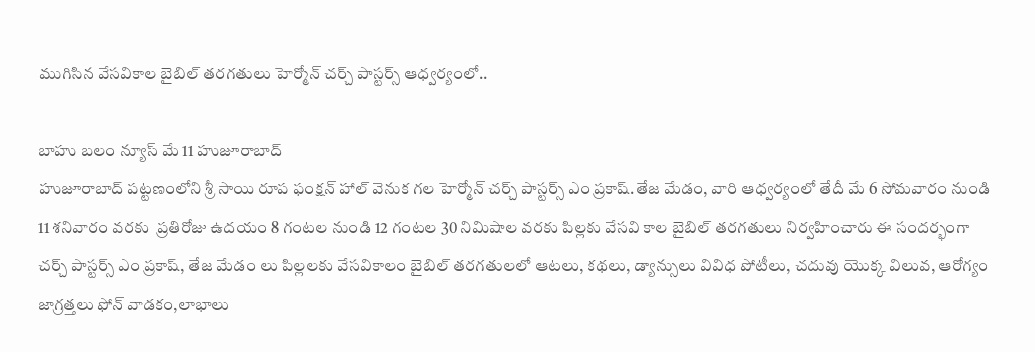ముగిసిన వేసవికాల బైబిల్ తరగతులు హెర్మోన్ చర్చ్ పాస్టర్స్ ఆధ్వర్యంలో..

బాహు బలం న్యూస్ మే 11 హుజూరాబాద్
హుజూరాబాద్ పట్టణంలోని శ్రీ సాయి రూప ఫంక్షన్ హాల్ వెనుక గల హెర్మోన్ చర్చ్ పాస్టర్స్ ఎం ప్రకాష్.తేజ మేడం, వారి ఆధ్వర్యంలో తేదీ మే 6 సోమవారం నుండి
11 శనివారం వరకు  ప్రతిరోజు ఉదయం 8 గంటల నుండి 12 గంటల 30 నిమిషాల వరకు పిల్లకు వేసవి కాల బైబిల్ తరగతులు నిర్వహించారు ఈ సందర్భంగా చర్చ్ పాస్టర్స్ ఎం ప్రకాష్, తేజ మేడం లు పిల్లలకు వేసవికాలం బైబిల్ తరగతులలో ఆటలు, కథలు, డ్యాన్సులు వివిధ పోటీలు, చదువు యొక్క విలువ, ఆరోగ్యం జాగ్రత్తలు ఫోన్ వాడకం,లాభాలు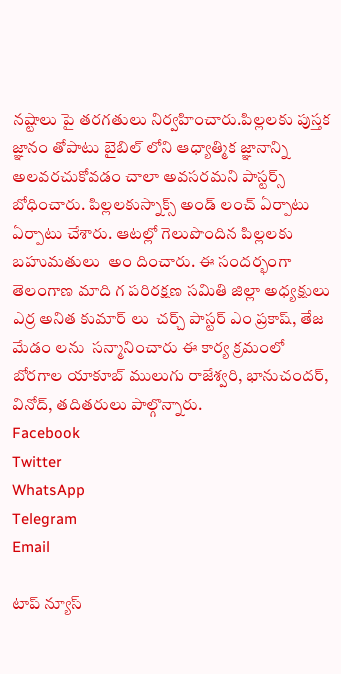నష్టాలు పై తరగతులు నిర్వహించారు.పిల్లలకు పుస్తక జ్ఞానం తోపాటు బైబిల్ లోని ఆధ్యాత్మిక జ్ఞానాన్ని అలవరచుకోవడం చాలా అవసరమని పాస్టర్స్ బోధించారు. పిల్లలకుస్నాక్స్ అండ్ లంచ్ ఏర్పాటు ఏర్పాటు చేశారు. ఆటల్లో గెలుపొందిన పిల్లలకు బహుమతులు  అం దించారు. ఈ సందర్భంగా తెలంగాణ మాది గ పరిరక్షణ సమితి జిల్లా అధ్యక్షులు ఎర్ర అనిత కుమార్ లు  చర్చ్ పాస్టర్ ఎం ప్రకాష్, తేజ మేడం లను  సన్మానించారు ఈ కార్య క్రమంలో బోరగాల యాకూబ్ ములుగు రాజేశ్వరి, భానుచందర్, వినోద్, తదితరులు పాల్గొన్నారు.
Facebook
Twitter
WhatsApp
Telegram
Email

టాప్ న్యూస్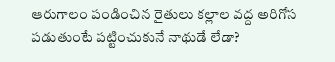ఆరుగాలం పండించిన రైతులు కల్లాల వద్ద అరిగోస పడుతుంటే పట్టించుకునే నాథుడే లేడా?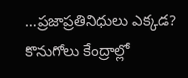…ప్రజాప్రతినిధులు ఎక్కడ? కొనుగోలు కేంద్రాల్లో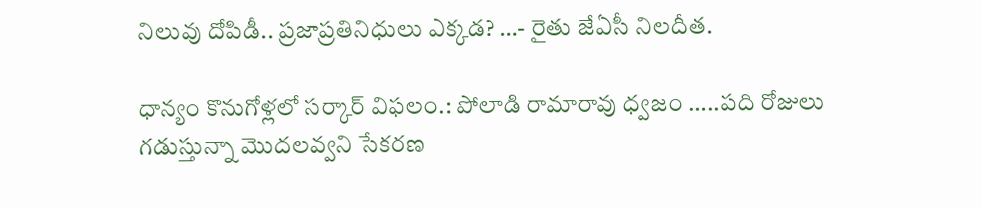నిలువు దోపిడీ.. ప్రజాప్రతినిధులు ఎక్కడ? …- రైతు జేఏసీ నిలదీత.

ధాన్యం కొనుగోళ్లలో సర్కార్ విఫలం.: పోలాడి రామారావు ధ్వజం …..పది రోజులు గడుస్తున్నా మొదలవ్వని సేకరణ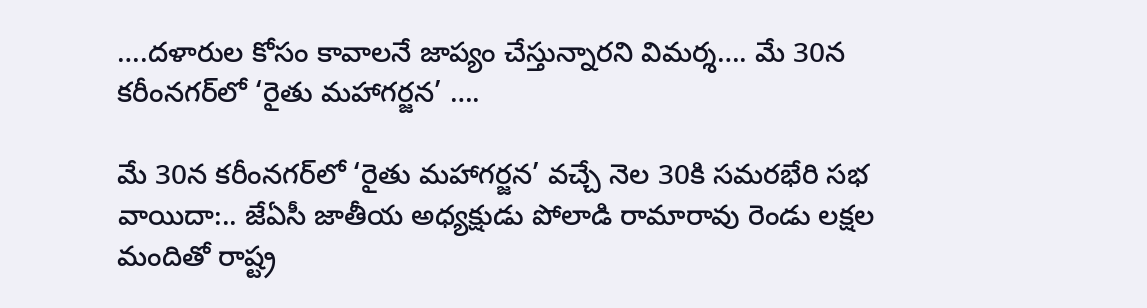….దళారుల కోసం కావాలనే జాప్యం చేస్తున్నారని విమర్శ…. మే 30న కరీంనగర్‌లో ‘రైతు మహాగర్జన’ ….

మే 30న కరీంనగర్‌లో ‘రైతు మహాగర్జన’ వచ్చే నెల 30కి సమరభేరి సభ వాయిదా:.. జేఏసీ జాతీయ అధ్యక్షుడు పోలాడి రామారావు రెండు లక్షల మందితో రాష్ట్ర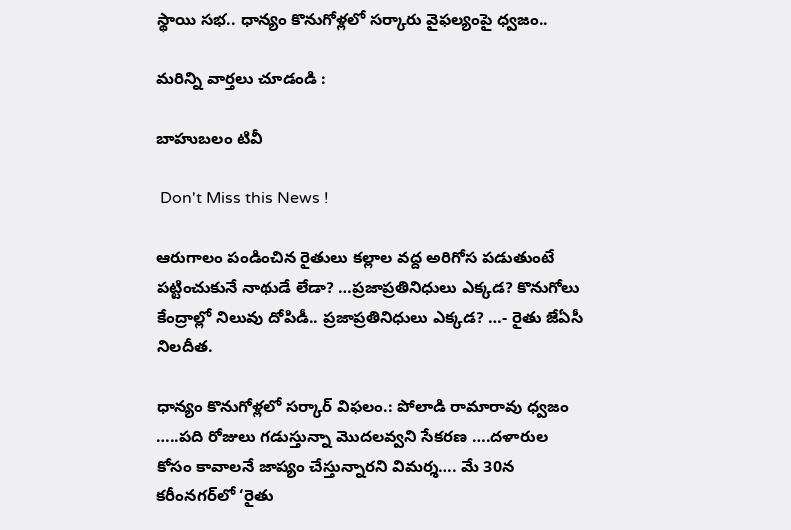స్థాయి సభ.. ధాన్యం కొనుగోళ్లలో సర్కారు వైఫల్యంపై ధ్వజం..

మరిన్ని వార్తలు చూడండి :

బాహుబలం టివీ

 Don't Miss this News !

ఆరుగాలం పండించిన రైతులు కల్లాల వద్ద అరిగోస పడుతుంటే పట్టించుకునే నాథుడే లేడా? …ప్రజాప్రతినిధులు ఎక్కడ? కొనుగోలు కేంద్రాల్లో నిలువు దోపిడీ.. ప్రజాప్రతినిధులు ఎక్కడ? …- రైతు జేఏసీ నిలదీత.

ధాన్యం కొనుగోళ్లలో సర్కార్ విఫలం.: పోలాడి రామారావు ధ్వజం …..పది రోజులు గడుస్తున్నా మొదలవ్వని సేకరణ ….దళారుల కోసం కావాలనే జాప్యం చేస్తున్నారని విమర్శ…. మే 30న కరీంనగర్‌లో ‘రైతు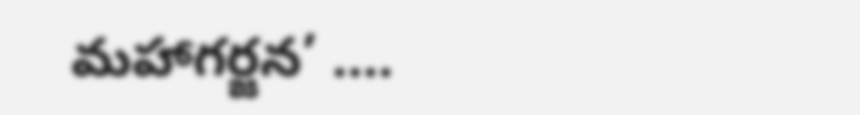మహాగర్జన’ ….